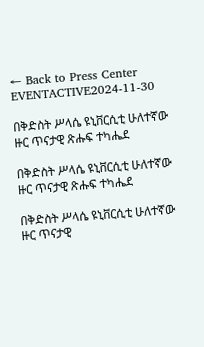← Back to Press Center
EVENTACTIVE2024-11-30

በቅድስት ሥላሴ ዩኒቨርሲቲ ሁለተኛው ዙር ጥናታዊ ጽሑፍ ተካሔደ

በቅድስት ሥላሴ ዩኒቨርሲቲ ሁለተኛው ዙር ጥናታዊ ጽሑፍ ተካሔደ

በቅድስት ሥላሴ ዩኒቨርሲቲ ሁለተኛው ዙር ጥናታዊ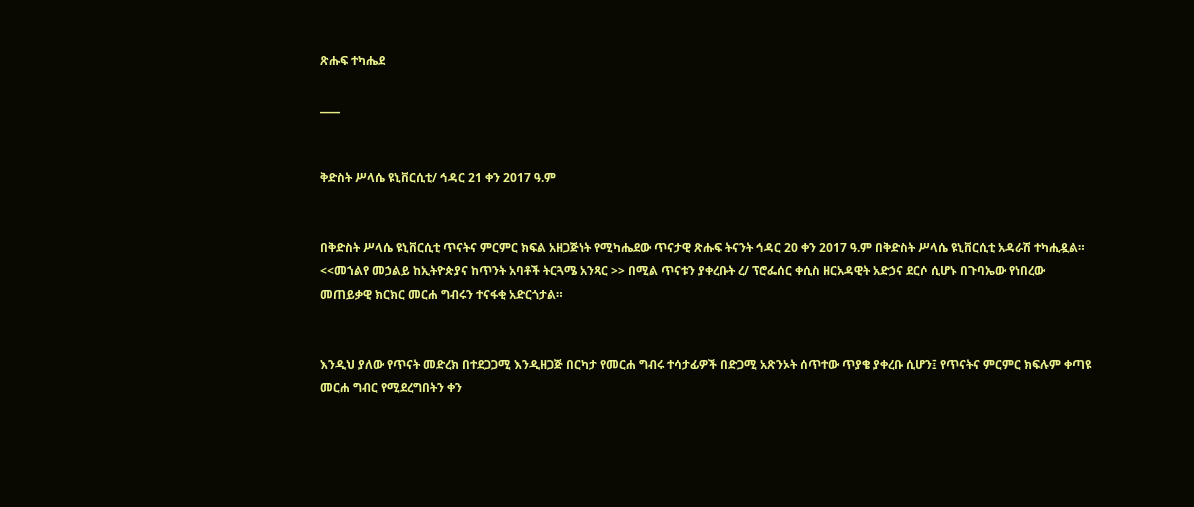ጽሑፍ ተካሔደ

____


ቅድስት ሥላሴ ዩኒቨርሲቲ/ ኅዳር 21 ቀን 2017 ዓ.ም


በቅድስት ሥላሴ ዩኒቨርሲቲ ጥናትና ምርምር ክፍል አዘጋጅነት የሚካሔደው ጥናታዊ ጽሑፍ ትናንት ኅዳር 20 ቀን 2017 ዓ.ም በቅድስት ሥላሴ ዩኒቨርሲቲ አዳራሽ ተካሒዷል። <<መኀልየ መኃልይ ከኢትዮጵያና ከጥንት አባቶች ትርጓሜ አንጻር >> በሚል ጥናቱን ያቀረቡት ረ/ ፕሮፌሰር ቀሲስ ዘርአዳዊት አድኃና ደርሶ ሲሆኑ በጉባኤው የነበረው መጠይቃዊ ክርክር መርሐ ግብሩን ተናፋቂ አድርጎታል።


እንዲህ ያለው የጥናት መድረክ በተደጋጋሚ እንዲዘጋጅ በርካታ የመርሐ ግብሩ ተሳታፊዎች በድጋሚ አጽንኦት ሰጥተው ጥያቄ ያቀረቡ ሲሆን፤ የጥናትና ምርምር ክፍሉም ቀጣዩ መርሐ ግብር የሚደረግበትን ቀን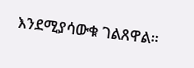እንደሚያሳውቁ ገልጸዋል።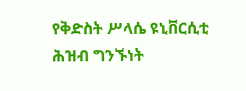የቅድስት ሥላሴ ዩኒቨርሲቲ ሕዝብ ግንኙነት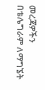መረጃዎችን በቴሌግራም ለማግኜት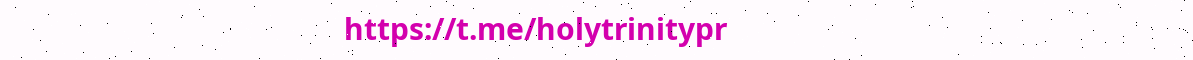https://t.me/holytrinitypr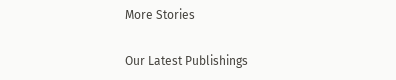More Stories

Our Latest Publishings